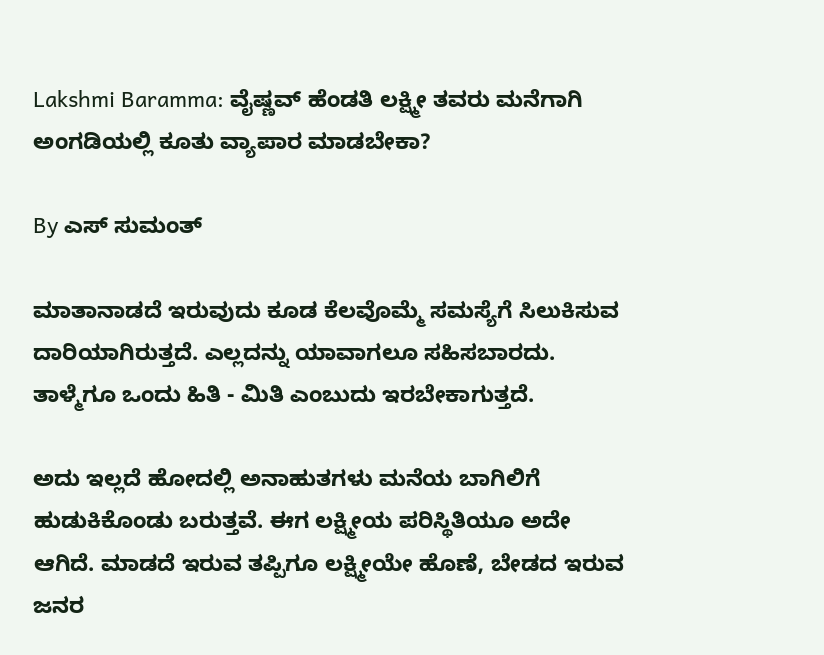Lakshmi Baramma: ವೈಷ್ಣವ್ ಹೆಂಡತಿ ಲಕ್ಷ್ಮೀ ತವರು ಮನೆಗಾಗಿ ಅಂಗಡಿಯಲ್ಲಿ ಕೂತು ವ್ಯಾಪಾರ ಮಾಡಬೇಕಾ?

By ಎಸ್ ಸುಮಂತ್

ಮಾತಾನಾಡದೆ ಇರುವುದು ಕೂಡ ಕೆಲವೊಮ್ಮೆ ಸಮಸ್ಯೆಗೆ ಸಿಲುಕಿಸುವ ದಾರಿಯಾಗಿರುತ್ತದೆ. ಎಲ್ಲದನ್ನು ಯಾವಾಗಲೂ ಸಹಿಸಬಾರದು. ತಾಳ್ಮೆಗೂ ಒಂದು ಹಿತಿ - ಮಿತಿ ಎಂಬುದು ಇರಬೇಕಾಗುತ್ತದೆ.

ಅದು ಇಲ್ಲದೆ ಹೋದಲ್ಲಿ ಅನಾಹುತಗಳು ಮನೆಯ ಬಾಗಿಲಿಗೆ ಹುಡುಕಿಕೊಂಡು ಬರುತ್ತವೆ. ಈಗ ಲಕ್ಷ್ಮೀಯ ಪರಿಸ್ಥಿತಿಯೂ ಅದೇ ಆಗಿದೆ. ಮಾಡದೆ ಇರುವ ತಪ್ಪಿಗೂ ಲಕ್ಷ್ಮೀಯೇ ಹೊಣೆ, ಬೇಡದ ಇರುವ ಜನರ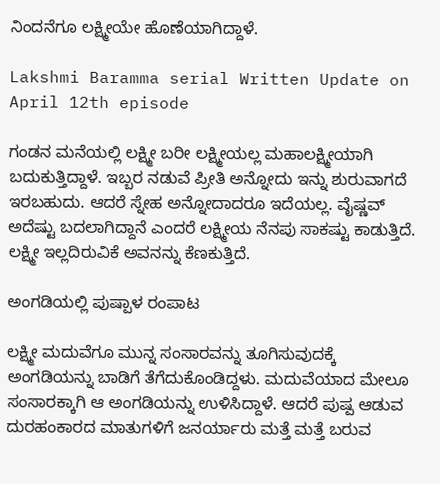ನಿಂದನೆಗೂ ಲಕ್ಷ್ಮೀಯೇ ಹೊಣೆಯಾಗಿದ್ದಾಳೆ.

Lakshmi Baramma serial Written Update on April 12th episode

ಗಂಡನ ಮನೆಯಲ್ಲಿ ಲಕ್ಷ್ಮೀ ಬರೀ ಲಕ್ಷ್ಮೀಯಲ್ಲ ಮಹಾಲಕ್ಷ್ಮೀಯಾಗಿ ಬದುಕುತ್ತಿದ್ದಾಳೆ‌. ಇಬ್ಬರ ನಡುವೆ ಪ್ರೀತಿ ಅನ್ನೋದು ಇನ್ನು ಶುರುವಾಗದೆ ಇರಬಹುದು. ಆದರೆ ಸ್ನೇಹ ಅನ್ನೋದಾದರೂ ಇದೆಯಲ್ಲ. ವೈಷ್ಣವ್ ಅದೆಷ್ಟು ಬದಲಾಗಿದ್ದಾನೆ ಎಂದರೆ ಲಕ್ಷ್ಮೀಯ ನೆನಪು ಸಾಕಷ್ಟು ಕಾಡುತ್ತಿದೆ. ಲಕ್ಷ್ಮೀ ಇಲ್ಲದಿರುವಿಕೆ ಅವನನ್ನು ಕೆಣಕುತ್ತಿದೆ.

ಅಂಗಡಿಯಲ್ಲಿ ಪುಷ್ಪಾಳ ರಂಪಾಟ

ಲಕ್ಷ್ಮೀ ಮದುವೆಗೂ ಮುನ್ನ ಸಂಸಾರವನ್ನು ತೂಗಿಸುವುದಕ್ಕೆ ಅಂಗಡಿಯನ್ನು ಬಾಡಿಗೆ ತೆಗೆದುಕೊಂಡಿದ್ದಳು. ಮದುವೆಯಾದ ಮೇಲೂ ಸಂಸಾರಕ್ಕಾಗಿ ಆ ಅಂಗಡಿಯನ್ನು ಉಳಿಸಿದ್ದಾಳೆ. ಆದರೆ ಪುಷ್ಪ ಆಡುವ ದುರಹಂಕಾರದ ಮಾತುಗಳಿಗೆ ಜನರ್ಯಾರು ಮತ್ತೆ ಮತ್ತೆ ಬರುವ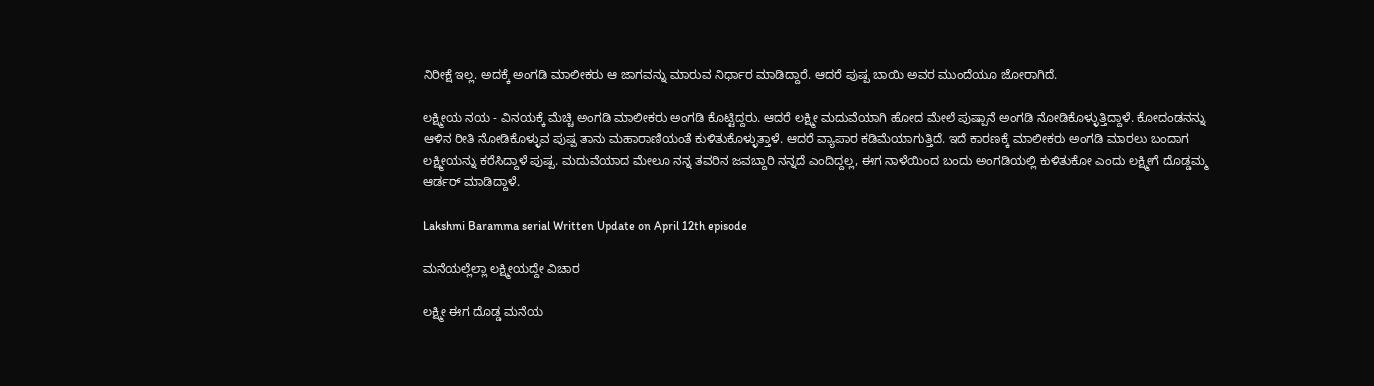ನಿರೀಕ್ಷೆ ಇಲ್ಲ. ಅದಕ್ಕೆ ಅಂಗಡಿ ಮಾಲೀಕರು ಆ ಜಾಗವನ್ನು ಮಾರುವ ನಿರ್ಧಾರ ಮಾಡಿದ್ದಾರೆ. ಆದರೆ ಪುಷ್ಪ ಬಾಯಿ ಅವರ ಮುಂದೆಯೂ ಜೋರಾಗಿದೆ.

ಲಕ್ಷ್ಮೀಯ ನಯ - ವಿನಯಕ್ಕೆ ಮೆಚ್ಚಿ ಅಂಗಡಿ ಮಾಲೀಕರು ಅಂಗಡಿ ಕೊಟ್ಟಿದ್ದರು. ಆದರೆ ಲಕ್ಷ್ಮೀ ಮದುವೆಯಾಗಿ ಹೋದ ಮೇಲೆ ಪುಷ್ಪಾನೆ ಅಂಗಡಿ ನೋಡಿಕೊಳ್ಳುತ್ತಿದ್ದಾಳೆ. ಕೋದಂಡನನ್ನು ಆಳಿನ ರೀತಿ ನೋಡಿಕೊಳ್ಳುವ ಪುಷ್ಪ ತಾನು ಮಹಾರಾಣಿಯಂತೆ ಕುಳಿತುಕೊಳ್ಳುತ್ತಾಳೆ. ಆದರೆ ವ್ಯಾಪಾರ ಕಡಿಮೆಯಾಗುತ್ತಿದೆ‌. ಇದೆ ಕಾರಣಕ್ಕೆ ಮಾಲೀಕರು ಅಂಗಡಿ ಮಾರಲು ಬಂದಾಗ ಲಕ್ಷ್ಮೀಯನ್ನು ಕರೆಸಿದ್ದಾಳೆ ಪುಷ್ಪ. ಮದುವೆಯಾದ ಮೇಲೂ ನನ್ನ ತವರಿನ ಜವಬ್ದಾರಿ ನನ್ನದೆ ಎಂದಿದ್ದಲ್ಲ, ಈಗ ನಾಳೆಯಿಂದ ಬಂದು ಅಂಗಡಿಯಲ್ಲಿ ಕುಳಿತುಕೋ ಎಂದು ಲಕ್ಷ್ಮೀಗೆ ದೊಡ್ಡಮ್ಮ ಆರ್ಡರ್ ಮಾಡಿದ್ದಾಳೆ‌.

Lakshmi Baramma serial Written Update on April 12th episode

ಮನೆಯಲ್ಲೆಲ್ಲಾ ಲಕ್ಷ್ಮೀಯದ್ದೇ ವಿಚಾರ

ಲಕ್ಷ್ಮೀ ಈಗ ದೊಡ್ಡ ಮನೆಯ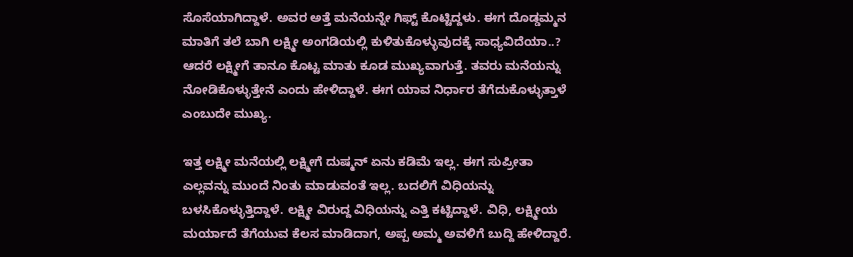ಸೊಸೆಯಾಗಿದ್ದಾಳೆ. ಅವರ ಅತ್ತೆ ಮನೆಯನ್ನೇ ಗಿಫ್ಟ್ ಕೊಟ್ಟಿದ್ದಳು. ಈಗ ದೊಡ್ಡಮ್ಮನ ಮಾತಿಗೆ ತಲೆ ಬಾಗಿ ಲಕ್ಷ್ಮೀ ಅಂಗಡಿಯಲ್ಲಿ ಕುಳಿತುಕೊಳ್ಳುವುದಕ್ಕೆ ಸಾಧ್ಯವಿದೆಯಾ..? ಆದರೆ ಲಕ್ಷ್ಮೀಗೆ ತಾನೂ ಕೊಟ್ಟ ಮಾತು ಕೂಡ ಮುಖ್ಯವಾಗುತ್ತೆ. ತವರು ಮನೆಯನ್ನು ನೋಡಿಕೊಳ್ಳುತ್ತೇನೆ ಎಂದು ಹೇಳಿದ್ದಾಳೆ. ಈಗ ಯಾವ ನಿರ್ಧಾರ ತೆಗೆದುಕೊಳ್ಳುತ್ತಾಳೆ ಎಂಬುದೇ ಮುಖ್ಯ.

ಇತ್ತ ಲಕ್ಷ್ಮೀ ಮನೆಯಲ್ಲಿ ಲಕ್ಷ್ಮೀಗೆ ದುಷ್ಮನ್ ಏನು ಕಡಿಮೆ ಇಲ್ಲ. ಈಗ ಸುಪ್ರೀತಾ ಎಲ್ಲವನ್ನು ಮುಂದೆ ನಿಂತು ಮಾಡುವಂತೆ ಇಲ್ಲ. ಬದಲಿಗೆ ವಿಧಿಯನ್ನು ಬಳಸಿಕೊಳ್ಳುತ್ತಿದ್ದಾಳೆ. ಲಕ್ಷ್ಮೀ ವಿರುದ್ದ ವಿಧಿಯನ್ನು ಎತ್ತಿ ಕಟ್ಟಿದ್ದಾಳೆ. ವಿಧಿ, ಲಕ್ಷ್ಮೀಯ ಮರ್ಯಾದೆ ತೆಗೆಯುವ ಕೆಲಸ ಮಾಡಿದಾಗ, ಅಪ್ಪ ಅಮ್ಮ ಅವಳಿಗೆ ಬುದ್ದಿ ಹೇಳಿದ್ದಾರೆ.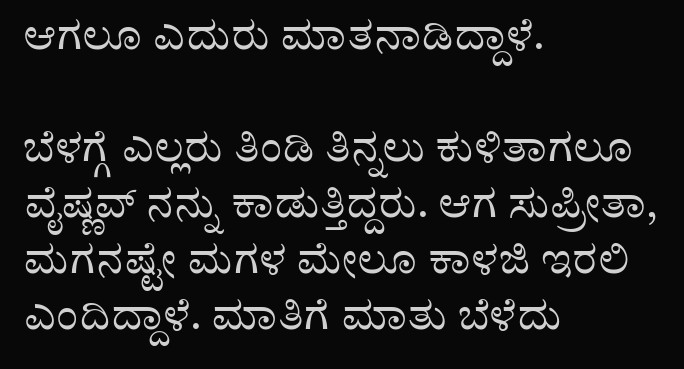ಆಗಲೂ ಎದುರು ಮಾತನಾಡಿದ್ದಾಳೆ.

ಬೆಳಗ್ಗೆ ಎಲ್ಲರು ತಿಂಡಿ ತಿನ್ನಲು ಕುಳಿತಾಗಲೂ ವೈಷ್ಣವ್ ನನ್ನು ಕಾಡುತ್ತಿದ್ದರು. ಆಗ ಸುಪ್ರೀತಾ, ಮಗನಷ್ಟೇ ಮಗಳ ಮೇಲೂ ಕಾಳಜಿ ಇರಲಿ ಎಂದಿದ್ದಾಳೆ. ಮಾತಿಗೆ ಮಾತು ಬೆಳೆದು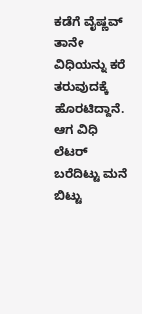ಕಡೆಗೆ ವೈಷ್ಣವ್ ತಾನೇ ವಿಧಿಯನ್ನು ಕರೆ ತರುವುದಕ್ಕೆ ಹೊರಟಿದ್ದಾನೆ. ಆಗ ವಿಧಿ ಲೆಟರ್ ಬರೆದಿಟ್ಟು ಮನೆ ಬಿಟ್ಟು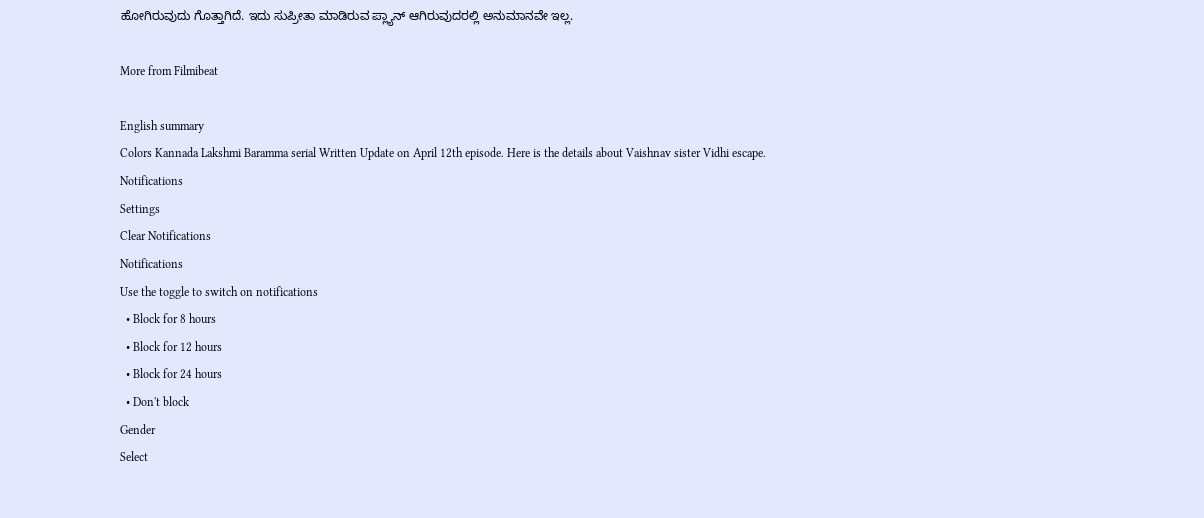ಹೋಗಿರುವುದು ಗೊತ್ತಾಗಿದೆ. ಇದು ಸುಪ್ರೀತಾ ಮಾಡಿರುವ ಪ್ಲ್ಯಾನ್ ಆಗಿರುವುದರಲ್ಲಿ ಅನುಮಾನವೇ ಇಲ್ಲ.

More from Filmibeat

English summary
Colors Kannada Lakshmi Baramma serial Written Update on April 12th episode. Here is the details about Vaishnav sister Vidhi escape.
Notifications
Settings
Clear Notifications
Notifications
Use the toggle to switch on notifications
  • Block for 8 hours
  • Block for 12 hours
  • Block for 24 hours
  • Don't block
Gender
Select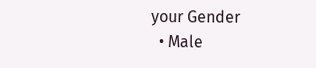your Gender
  • Male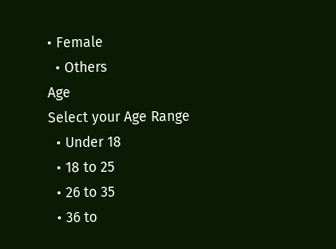• Female
  • Others
Age
Select your Age Range
  • Under 18
  • 18 to 25
  • 26 to 35
  • 36 to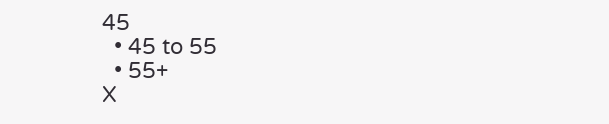45
  • 45 to 55
  • 55+
X